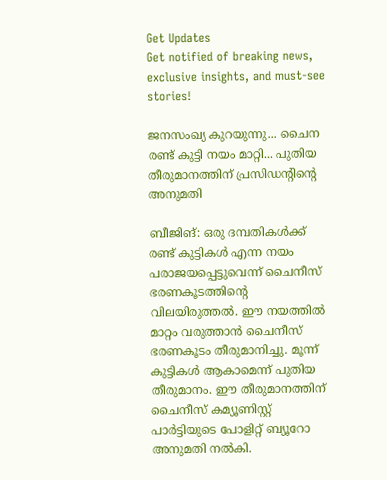Get Updates
Get notified of breaking news, exclusive insights, and must-see stories!

ജനസംഖ്യ കുറയുന്നു... ചൈന രണ്ട് കുട്ടി നയം മാറ്റി... പുതിയ തീരുമാനത്തിന് പ്രസിഡന്റിന്റെ അനുമതി

ബീജിങ്: ഒരു ദമ്പതികള്‍ക്ക് രണ്ട് കുട്ടികള്‍ എന്ന നയം പരാജയപ്പെട്ടുവെന്ന് ചൈനീസ് ഭരണകൂടത്തിന്റെ വിലയിരുത്തല്‍. ഈ നയത്തില്‍ മാറ്റം വരുത്താന്‍ ചൈനീസ് ഭരണകൂടം തീരുമാനിച്ചു. മൂന്ന് കുട്ടികള്‍ ആകാമെന്ന് പുതിയ തീരുമാനം. ഈ തീരുമാനത്തിന് ചൈനീസ് കമ്യൂണിസ്റ്റ് പാര്‍ട്ടിയുടെ പോളിറ്റ് ബ്യൂറോ അനുമതി നല്‍കി.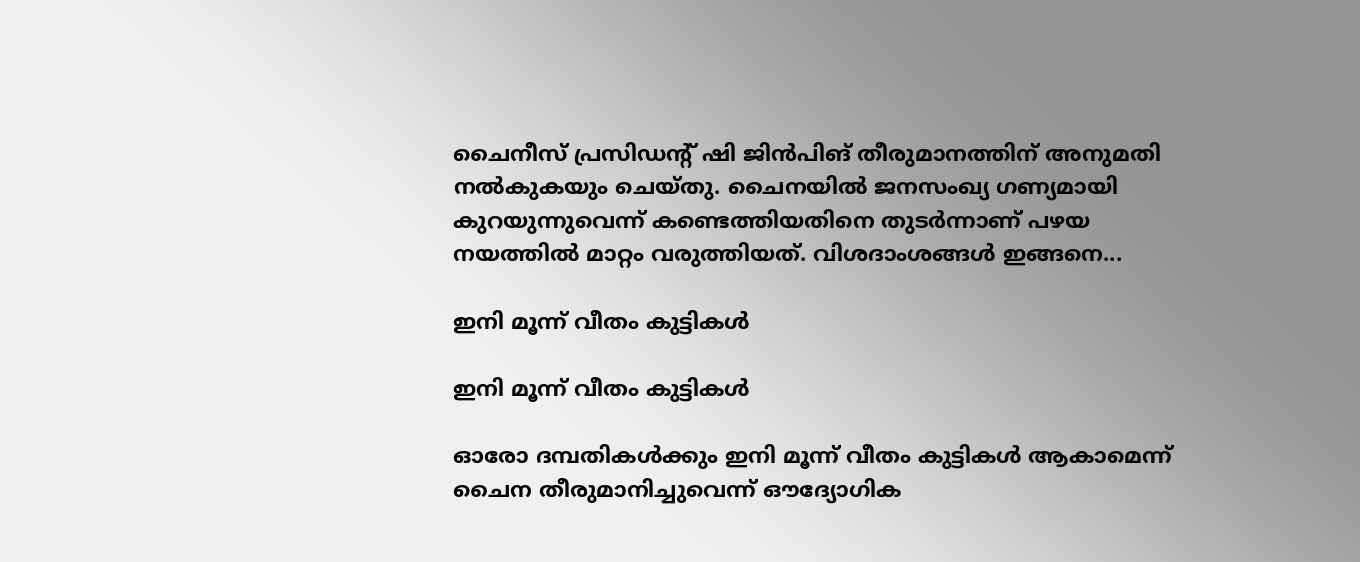ചൈനീസ് പ്രസിഡന്റ് ഷി ജിന്‍പിങ് തീരുമാനത്തിന് അനുമതി നല്‍കുകയും ചെയ്തു. ചൈനയില്‍ ജനസംഖ്യ ഗണ്യമായി കുറയുന്നുവെന്ന് കണ്ടെത്തിയതിനെ തുടര്‍ന്നാണ് പഴയ നയത്തില്‍ മാറ്റം വരുത്തിയത്. വിശദാംശങ്ങള്‍ ഇങ്ങനെ...

ഇനി മൂന്ന് വീതം കുട്ടികള്‍

ഇനി മൂന്ന് വീതം കുട്ടികള്‍

ഓരോ ദമ്പതികള്‍ക്കും ഇനി മൂന്ന് വീതം കുട്ടികള്‍ ആകാമെന്ന് ചൈന തീരുമാനിച്ചുവെന്ന് ഔദ്യോഗിക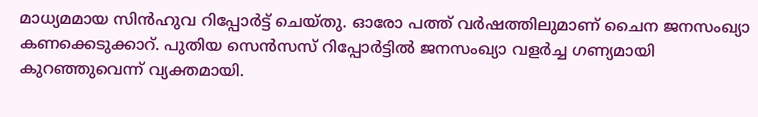മാധ്യമമായ സിന്‍ഹുവ റിപ്പോര്‍ട്ട് ചെയ്തു. ഓരോ പത്ത് വര്‍ഷത്തിലുമാണ് ചൈന ജനസംഖ്യാ കണക്കെടുക്കാറ്. പുതിയ സെന്‍സസ് റിപ്പോര്‍ട്ടില്‍ ജനസംഖ്യാ വളര്‍ച്ച ഗണ്യമായി കുറഞ്ഞുവെന്ന് വ്യക്തമായി.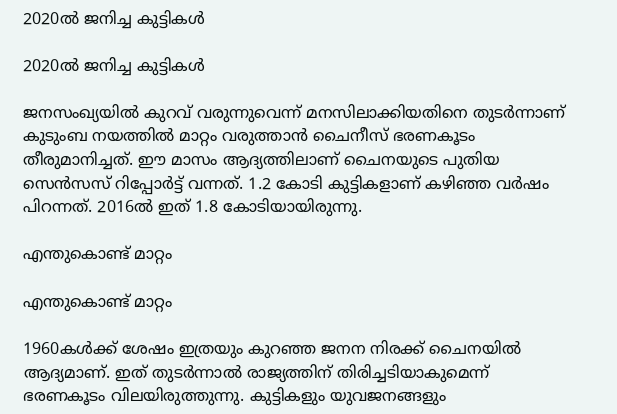2020ല്‍ ജനിച്ച കുട്ടികള്‍

2020ല്‍ ജനിച്ച കുട്ടികള്‍

ജനസംഖ്യയില്‍ കുറവ് വരുന്നുവെന്ന് മനസിലാക്കിയതിനെ തുടര്‍ന്നാണ് കുടുംബ നയത്തില്‍ മാറ്റം വരുത്താന്‍ ചൈനീസ് ഭരണകൂടം തീരുമാനിച്ചത്. ഈ മാസം ആദ്യത്തിലാണ് ചൈനയുടെ പുതിയ സെന്‍സസ് റിപ്പോര്‍ട്ട് വന്നത്. 1.2 കോടി കുട്ടികളാണ് കഴിഞ്ഞ വര്‍ഷം പിറന്നത്. 2016ല്‍ ഇത് 1.8 കോടിയായിരുന്നു.

എന്തുകൊണ്ട് മാറ്റം

എന്തുകൊണ്ട് മാറ്റം

1960കള്‍ക്ക് ശേഷം ഇത്രയും കുറഞ്ഞ ജനന നിരക്ക് ചൈനയില്‍ ആദ്യമാണ്. ഇത് തുടര്‍ന്നാല്‍ രാജ്യത്തിന് തിരിച്ചടിയാകുമെന്ന് ഭരണകൂടം വിലയിരുത്തുന്നു. കുട്ടികളും യുവജനങ്ങളും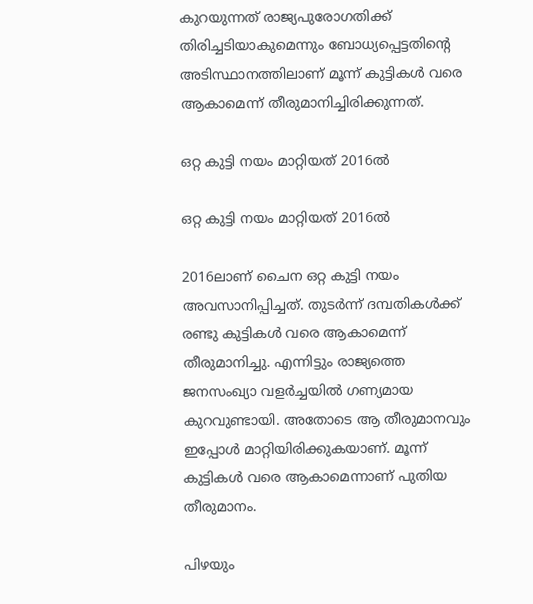കുറയുന്നത് രാജ്യപുരോഗതിക്ക് തിരിച്ചടിയാകുമെന്നും ബോധ്യപ്പെട്ടതിന്റെ അടിസ്ഥാനത്തിലാണ് മൂന്ന് കുട്ടികള്‍ വരെ ആകാമെന്ന് തീരുമാനിച്ചിരിക്കുന്നത്.

ഒറ്റ കുട്ടി നയം മാറ്റിയത് 2016ല്‍

ഒറ്റ കുട്ടി നയം മാറ്റിയത് 2016ല്‍

2016ലാണ് ചൈന ഒറ്റ കുട്ടി നയം അവസാനിപ്പിച്ചത്. തുടര്‍ന്ന് ദമ്പതികള്‍ക്ക് രണ്ടു കുട്ടികള്‍ വരെ ആകാമെന്ന് തീരുമാനിച്ചു. എന്നിട്ടും രാജ്യത്തെ ജനസംഖ്യാ വളര്‍ച്ചയില്‍ ഗണ്യമായ കുറവുണ്ടായി. അതോടെ ആ തീരുമാനവും ഇപ്പോള്‍ മാറ്റിയിരിക്കുകയാണ്. മൂന്ന് കുട്ടികള്‍ വരെ ആകാമെന്നാണ് പുതിയ തീരുമാനം.

പിഴയും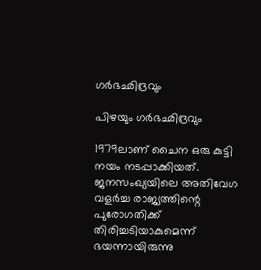ഗര്‍ഭഛിദ്രവും

പിഴയും ഗര്‍ഭഛിദ്രവും

1979ലാണ് ചൈന ഒരു കുട്ടി നയം നടപ്പാക്കിയത്. ജനസംഖ്യയിലെ അതിവേഗ വളര്‍ച്ച രാജ്യത്തിന്റെ പുരോഗതിക്ക് തിരിച്ചടിയാകുമെന്ന് ഭയന്നായിരുന്നു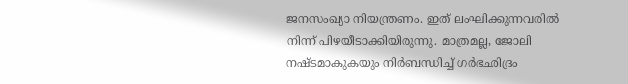ജനസംഖ്യാ നിയന്ത്രണം. ഇത് ലംഘിക്കുന്നവരില്‍ നിന്ന് പിഴയീടാക്കിയിരുന്നു. മാത്രമല്ല, ജോലി നഷ്ടമാകുകയും നിര്‍ബന്ധിച്ച് ഗര്‍ഭഛിദ്രം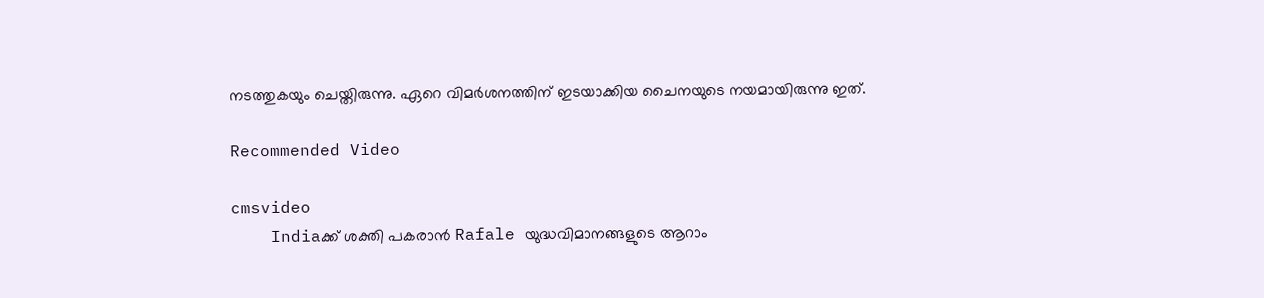നടത്തുകയും ചെയ്തിരുന്നു. ഏറെ വിമര്‍ശനത്തിന് ഇടയാക്കിയ ചൈനയുടെ നയമായിരുന്നു ഇത്.

Recommended Video

cmsvideo
    Indiaക്ക് ശക്തി പകരാൻ Rafale യുദ്ധവിമാനങ്ങളുടെ ആറാം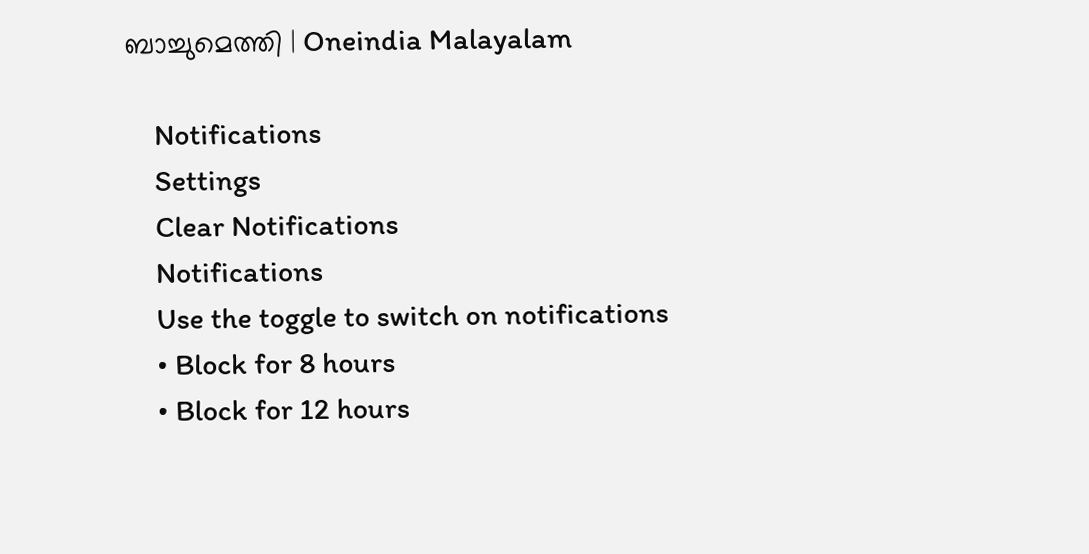ബാച്ചുമെത്തി | Oneindia Malayalam

    Notifications
    Settings
    Clear Notifications
    Notifications
    Use the toggle to switch on notifications
    • Block for 8 hours
    • Block for 12 hours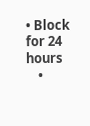• Block for 24 hours
    •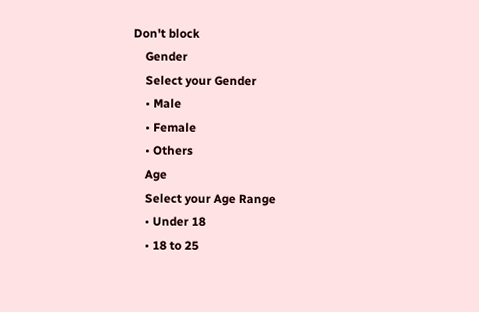Don't block
    Gender
    Select your Gender
    • Male
    • Female
    • Others
    Age
    Select your Age Range
    • Under 18
    • 18 to 25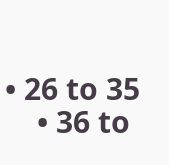• 26 to 35
    • 36 to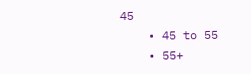45
    • 45 to 55
    • 55+